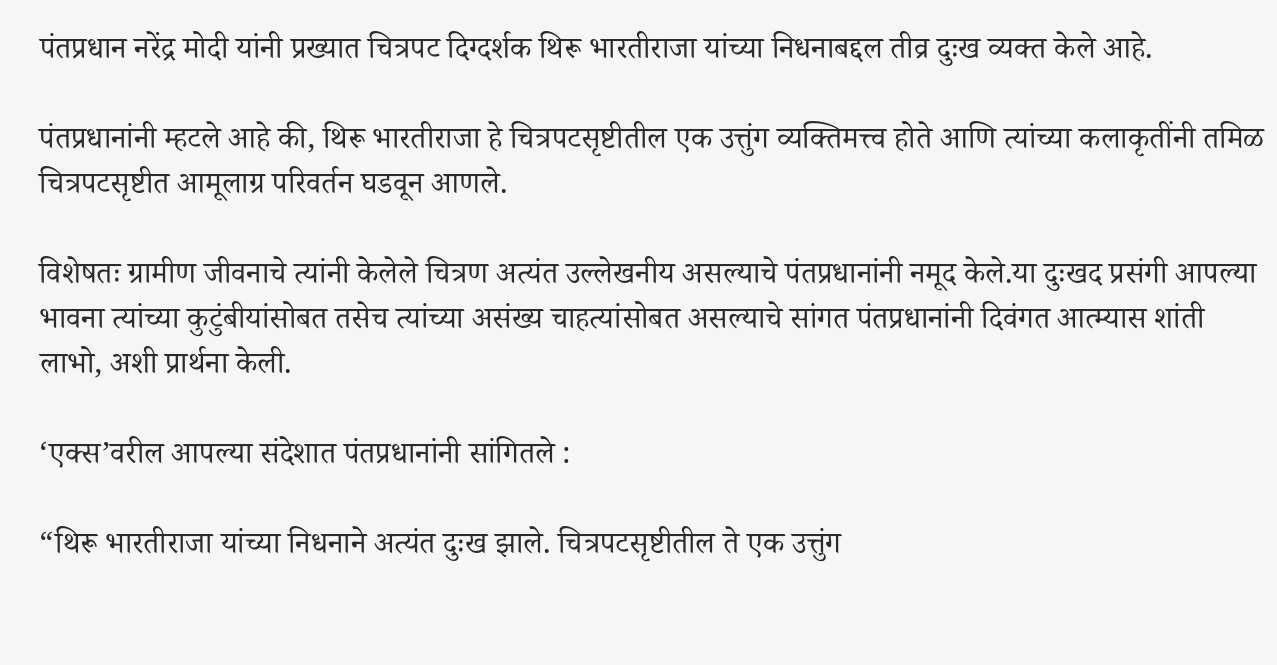पंतप्रधान नरेंद्र मोदी यांनी प्रख्यात चित्रपट दिग्दर्शक थिरू भारतीराजा यांच्या निधनाबद्दल तीव्र दुःख व्यक्त केले आहे.

पंतप्रधानांनी म्हटले आहे की, थिरू भारतीराजा हे चित्रपटसृष्टीतील एक उत्तुंग व्यक्तिमत्त्व होते आणि त्यांच्या कलाकृतींनी तमिळ चित्रपटसृष्टीत आमूलाग्र परिवर्तन घडवून आणले.

विशेषतः ग्रामीण जीवनाचे त्यांनी केलेले चित्रण अत्यंत उल्लेखनीय असल्याचे पंतप्रधानांनी नमूद केले.या दुःखद प्रसंगी आपल्या भावना त्यांच्या कुटुंबीयांसोबत तसेच त्यांच्या असंख्य चाहत्यांसोबत असल्याचे सांगत पंतप्रधानांनी दिवंगत आत्म्यास शांती लाभो, अशी प्रार्थना केली.

‘एक्स’वरील आपल्या संदेशात पंतप्रधानांनी सांगितले :

“थिरू भारतीराजा यांच्या निधनाने अत्यंत दुःख झाले. चित्रपटसृष्टीतील ते एक उत्तुंग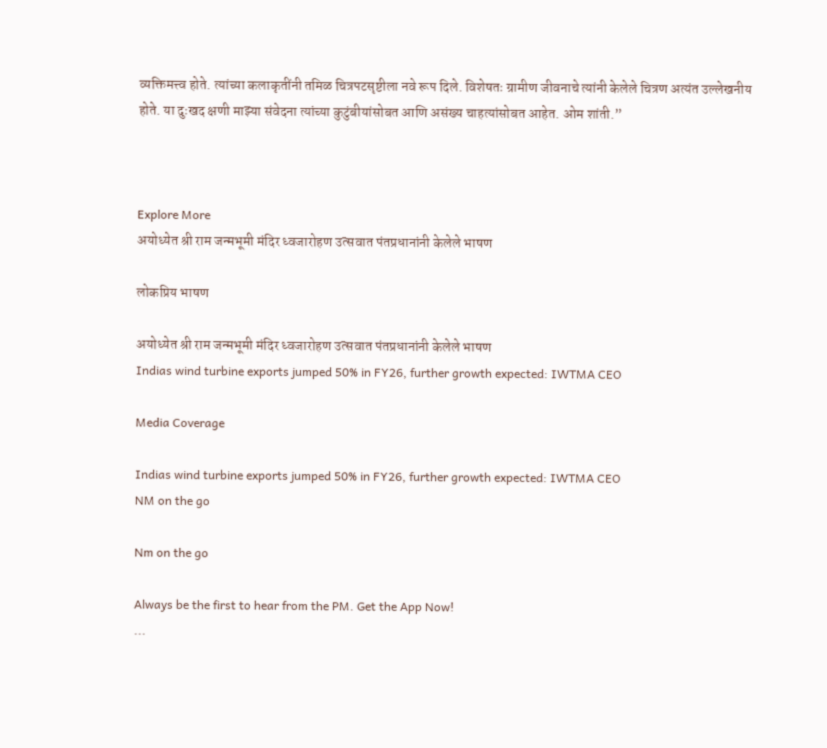व्यक्तिमत्त्व होते. त्यांच्या कलाकृतींनी तमिळ चित्रपटसृष्टीला नवे रूप दिले. विशेषतः ग्रामीण जीवनाचे त्यांनी केलेले चित्रण अत्यंत उल्लेखनीय होते. या दुःखद क्षणी माझ्या संवेदना त्यांच्या कुटुंबीयांसोबत आणि असंख्य चाहत्यांसोबत आहेत. ओम शांती.”



Explore More
अयोध्येत श्री राम जन्मभूमी मंदिर ध्वजारोहण उत्सवात पंतप्रधानांनी केलेले भाषण

लोकप्रिय भाषण

अयोध्येत श्री राम जन्मभूमी मंदिर ध्वजारोहण उत्सवात पंतप्रधानांनी केलेले भाषण
Indias wind turbine exports jumped 50% in FY26, further growth expected: IWTMA CEO

Media Coverage

Indias wind turbine exports jumped 50% in FY26, further growth expected: IWTMA CEO
NM on the go

Nm on the go

Always be the first to hear from the PM. Get the App Now!
...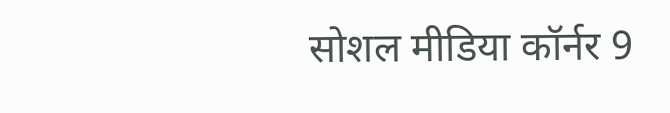सोशल मीडिया कॉर्नर 9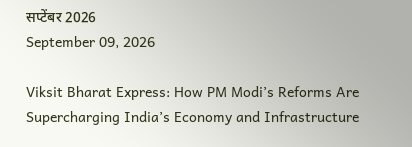सप्टेंबर 2026
September 09, 2026

Viksit Bharat Express: How PM Modi’s Reforms Are Supercharging India’s Economy and Infrastructure